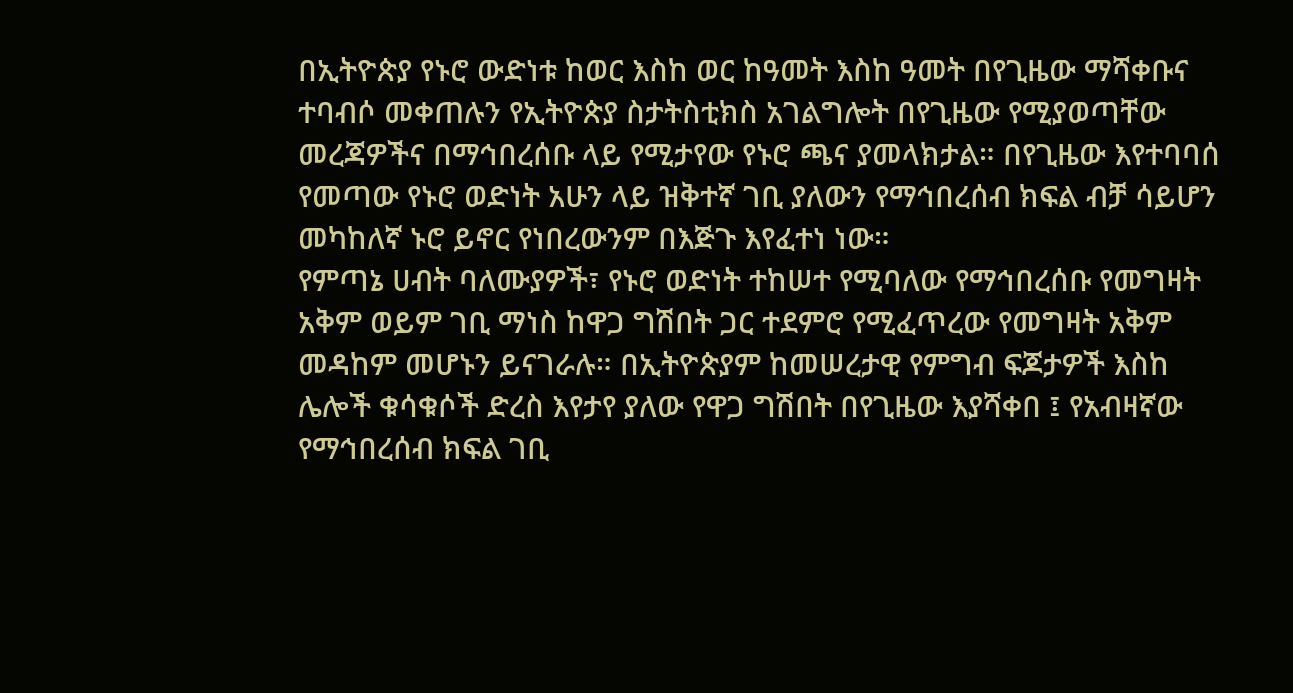በኢትዮጵያ የኑሮ ውድነቱ ከወር እስከ ወር ከዓመት እስከ ዓመት በየጊዜው ማሻቀቡና ተባብሶ መቀጠሉን የኢትዮጵያ ስታትስቲክስ አገልግሎት በየጊዜው የሚያወጣቸው መረጃዎችና በማኅበረሰቡ ላይ የሚታየው የኑሮ ጫና ያመላክታል። በየጊዜው እየተባባሰ የመጣው የኑሮ ወድነት አሁን ላይ ዝቅተኛ ገቢ ያለውን የማኅበረሰብ ክፍል ብቻ ሳይሆን መካከለኛ ኑሮ ይኖር የነበረውንም በእጅጉ እየፈተነ ነው።
የምጣኔ ሀብት ባለሙያዎች፣ የኑሮ ወድነት ተከሠተ የሚባለው የማኅበረሰቡ የመግዛት አቅም ወይም ገቢ ማነስ ከዋጋ ግሽበት ጋር ተደምሮ የሚፈጥረው የመግዛት አቅም መዳከም መሆኑን ይናገራሉ። በኢትዮጵያም ከመሠረታዊ የምግብ ፍጆታዎች እስከ ሌሎች ቁሳቁሶች ድረስ እየታየ ያለው የዋጋ ግሽበት በየጊዜው እያሻቀበ ፤ የአብዛኛው የማኅበረሰብ ክፍል ገቢ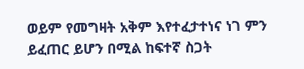ወይም የመግዛት አቅም እየተፈታተነና ነገ ምን ይፈጠር ይሆን በሚል ከፍተኛ ስጋት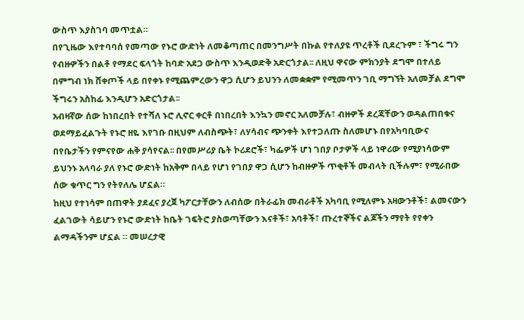ውስጥ እያስገባ መጥቷል።
በየጊዜው እየተባባሰ የመጣው የኑሮ ውድነት ለመቆጣጠር በመንግሥት በኩል የተለያዩ ጥረቶች ቢደረጉም ፣ ችግሩ ግን የብዙዎችን በልቶ የማደር ፍላጎት ከባድ አደጋ ውስጥ እንዲወድቅ አድርጎታል፡፡ ለዚህ ዋናው ምክንያት ደግሞ በተለይ በምግብ ነክ ሸቀጦች ላይ በየቀኑ የሚጨምረውን ዋጋ ሲሆን ይህንን ለመቋቋም የሚመጥን ገቢ ማግኘት አለመቻል ደግሞ ችግሩን አስከፊ እንዲሆን አድርጎታል፡፡
አብዛኛው ሰው ከነበረበት የተሻለ ኑሮ ሊኖር ቀርቶ በነበረበት እንኳን መኖር አለመቻሉ፣ ብዙዎች ደረጃቸውን ወዳልጠበቁና ወደማይፈልጉት የኑሮ ዘዬ እየገቡ በዚህም ለብስጭት፣ ለሃሳብና ጭንቀት እየተጋለጡ ስለመሆኑ በየአካባቢውና በየቤታችን የምናየው ሐቅ ያሳየናል፡፡ በየመሥሪያ ቤት ኮሪደሮች፣ ካፌዎች ሆነ ገበያ ቦታዎች ላይ ነዋሪው የሚያነሳውም ይህንኑ አላባራ ያለ የኑሮ ውድነት ከአቅም በላይ የሆነ የገበያ ዋጋ ሲሆን ከብዙዎች ጥቂቶች መብላት ቢችሉም፣ የሚራበው ሰው ቁጥር ግን የትየለሌ ሆኗል።
ከዚህ የተነሳም በጠዋት ያደፈና ያረጀ ካፖርታቸውን ለብሰው በትራፊክ መብራቶች አካባቢ የሚለምኑ አዛውንቶች፣ ልመናውን ፈልገውት ሳይሆን የኑሮ ውድነት ከቤት ገፍትሮ ያስወጣቸውን እናቶች፣ አባቶች፣ ጡረተኞችና ልጆችን ማየት የየቀን ልማዳችንም ሆኗል ። መሠረታዊ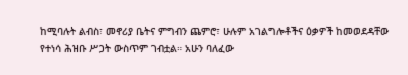ከሚባሉት ልብስ፣ መኖሪያ ቤትና ምግብን ጨምሮ፣ ሁሉም አገልግሎቶችና ዕቃዎች ከመወደዳቸው የተነሳ ሕዝቡ ሥጋት ውስጥም ገብቷል። አሁን ባለፈው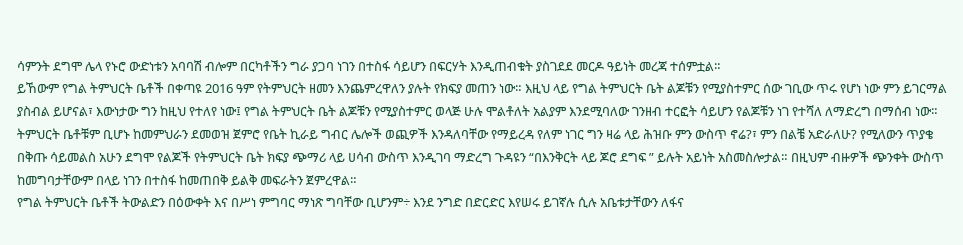ሳምንት ደግሞ ሌላ የኑሮ ውድነቱን አባባሽ ብሎም በርካቶችን ግራ ያጋባ ነገን በተስፋ ሳይሆን በፍርሃት እንዲጠብቁት ያስገደደ መርዶ ዓይነት መረጃ ተሰምቷል።
ይኸውም የግል ትምህርት ቤቶች በቀጣዩ 2016 ዓም የትምህርት ዘመን እንጨምረዋለን ያሉት የክፍያ መጠን ነው። እዚህ ላይ የግል ትምህርት ቤት ልጆቹን የሚያስተምር ሰው ገቢው ጥሩ የሆነ ነው ምን ይገርማል ያስብል ይሆናል፣ እውነታው ግን ከዚህ የተለየ ነው፤ የግል ትምህርት ቤት ልጆቹን የሚያስተምር ወላጅ ሁሉ ሞልቶለት አልያም እንደሚባለው ገንዘብ ተርፎት ሳይሆን የልጆቹን ነገ የተሻለ ለማድረግ በማሰብ ነው።
ትምህርት ቤቶቹም ቢሆኑ ከመምህራን ደመወዝ ጀምሮ የቤት ኪራይ ግብር ሌሎች ወጪዎች እንዳለባቸው የማይረዳ የለም ነገር ግን ዛሬ ላይ ሕዝቡ ምን ውስጥ ኖሬ?፣ ምን በልቼ አድራለሁ? የሚለውን ጥያቄ በቅጡ ሳይመልስ አሁን ደግሞ የልጆች የትምህርት ቤት ክፍያ ጭማሪ ላይ ሀሳብ ውስጥ እንዲገባ ማድረግ ጉዳዩን “በእንቅርት ላይ ጆሮ ደግፍ ” ይሉት አይነት አስመስሎታል። በዚህም ብዙዎች ጭንቀት ውስጥ ከመግባታቸውም በላይ ነገን በተስፋ ከመጠበቅ ይልቅ መፍራትን ጀምረዋል።
የግል ትምህርት ቤቶች ትውልድን በዕውቀት እና በሥነ ምግባር ማነጽ ግባቸው ቢሆንም÷ እንደ ንግድ በድርድር እየሠሩ ይገኛሉ ሲሉ አቤቱታቸውን ለፋና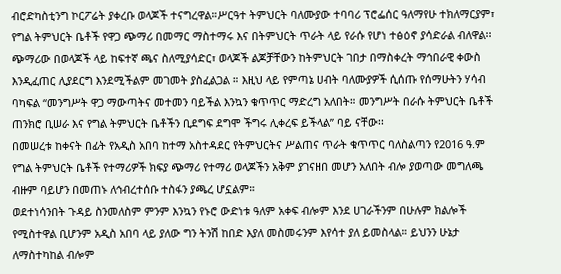ብሮድካስቲንግ ኮርፖሬት ያቀረቡ ወላጆች ተናግረዋል።ሥርዓተ ትምህርት ባለሙያው ተባባሪ ፕሮፌሰር ዓለማየሁ ተክለማርያም፣ የግል ትምህርት ቤቶች የዋጋ ጭማሪ በመማር ማስተማሩ እና በትምህርት ጥራት ላይ የራሱ የሆነ ተፅዕኖ ያሳድራል ብለዋል፡፡
ጭማሪው በወላጆች ላይ ከፍተኛ ጫና ስለሚያሳድር፣ ወላጆች ልጆቻቸውን ከትምህርት ገበታ በማስቀረት ማኅበራዊ ቀውስ እንዲፈጠር ሊያደርግ እንደሚችልም መገመት ያስፈልጋል ። እዚህ ላይ የምጣኔ ሀብት ባለሙያዎች ሲሰጡ የሰማሁትን ሃሳብ ባካፍል “መንግሥት ዋጋ ማውጣትና መተመን ባይችል እንኳን ቁጥጥር ማድረግ አለበት። መንግሥት በራሱ ትምህርት ቤቶች ጠንክሮ ቢሠራ እና የግል ትምህርት ቤቶችን ቢደግፍ ደግሞ ችግሩ ሊቀረፍ ይችላል” ባይ ናቸው፡፡
በመሠረቱ ከቀናት በፊት የአዲስ አበባ ከተማ አስተዳደር የትምህርትና ሥልጠና ጥራት ቁጥጥር ባለስልጣን የ2016 ዓ.ም የግል ትምህርት ቤቶች የተማሪዎች ክፍያ ጭማሪ የተማሪ ወላጆችን አቅም ያገናዘበ መሆን አለበት ብሎ ያወጣው መግለጫ ብዙም ባይሆን በመጠኑ ለኅብረተሰቡ ተስፋን ያጫረ ሆኗልም።
ወደተነሳንበት ጉዳይ ስንመለስም ምንም እንኳን የኑሮ ውድነቱ ዓለም አቀፍ ብሎም እንደ ሀገራችንም በሁሉም ክልሎች የሚስተዋል ቢሆንም አዲስ አበባ ላይ ያለው ግን ትንሽ ከበድ እያለ መስመሩንም እየሳተ ያለ ይመስላል። ይህንን ሁኔታ ለማስተካከል ብሎም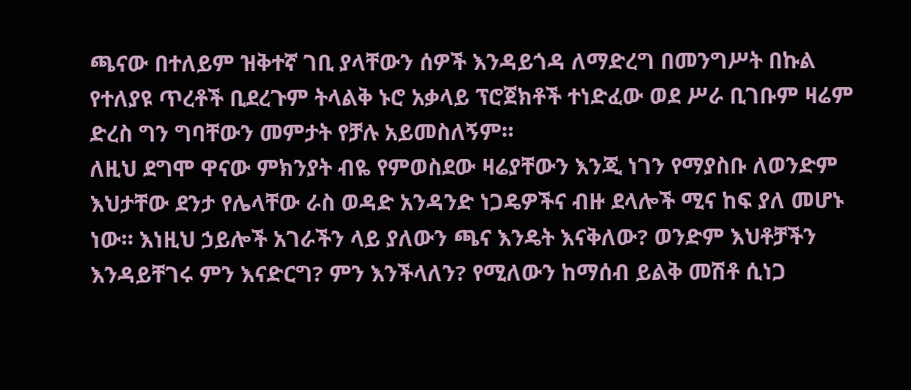ጫናው በተለይም ዝቅተኛ ገቢ ያላቸውን ሰዎች እንዳይጎዳ ለማድረግ በመንግሥት በኩል የተለያዩ ጥረቶች ቢደረጉም ትላልቅ ኑሮ አቃላይ ፕሮጀክቶች ተነድፈው ወደ ሥራ ቢገቡም ዛሬም ድረስ ግን ግባቸውን መምታት የቻሉ አይመስለኝም።
ለዚህ ደግሞ ዋናው ምክንያት ብዬ የምወስደው ዛሬያቸውን እንጂ ነገን የማያስቡ ለወንድም እህታቸው ደንታ የሌላቸው ራስ ወዳድ አንዳንድ ነጋዴዎችና ብዙ ደላሎች ሚና ከፍ ያለ መሆኑ ነው። እነዚህ ኃይሎች አገራችን ላይ ያለውን ጫና እንዴት እናቅለው? ወንድም እህቶቻችን እንዳይቸገሩ ምን እናድርግ? ምን እንችላለን? የሚለውን ከማሰብ ይልቅ መሽቶ ሲነጋ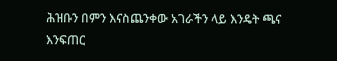ሕዝቡን በምን እናስጨንቀው አገራችን ላይ እንዴት ጫና እንፍጠር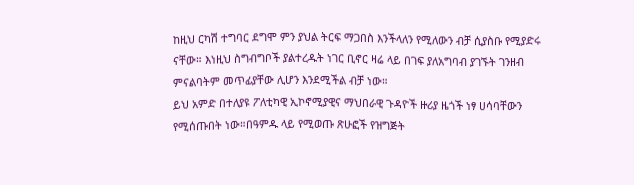ከዚህ ርካሽ ተግባር ደግሞ ምን ያህል ትርፍ ማጋበስ እንችላለን የሚለውን ብቻ ሲያስቡ የሚያድሩ ናቸው። እነዚህ ስግብግቦች ያልተረዱት ነገር ቢኖር ዛሬ ላይ በገፍ ያለአግባብ ያገኙት ገንዘብ ምናልባትም መጥፊያቸው ሊሆን እንደሚችል ብቻ ነው።
ይህ አምድ በተለያዩ ፖለቲካዊ ኢኮኖሚያዊና ማህበራዊ ጉዳዮች ዙሪያ ዜጎች ነፃ ሀሳባቸውን የሚሰጡበት ነው።በዓምዱ ላይ የሚወጡ ጽሁፎች የዝግጅት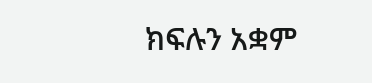ክፍሉን አቋም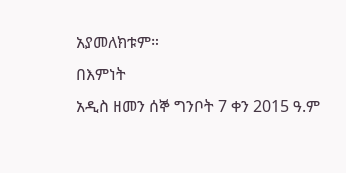አያመለክቱም።
በእምነት
አዲስ ዘመን ሰኞ ግንቦት 7 ቀን 2015 ዓ.ም